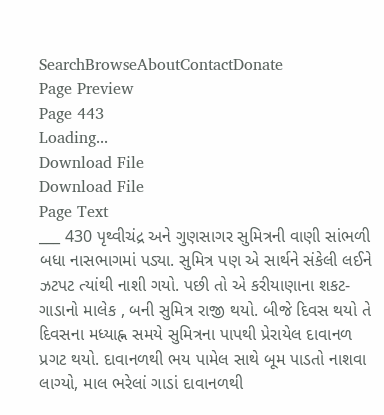SearchBrowseAboutContactDonate
Page Preview
Page 443
Loading...
Download File
Download File
Page Text
___ 430 પૃથ્વીચંદ્ર અને ગુણસાગર સુમિત્રની વાણી સાંભળી બધા નાસભાગમાં પડ્યા. સુમિત્ર પણ એ સાર્થને સંકેલી લઈને ઝટપટ ત્યાંથી નાશી ગયો. પછી તો એ કરીયાણાના શકટ-ગાડાનો માલેક , બની સુમિત્ર રાજી થયો. બીજે દિવસ થયો તે દિવસના મધ્યાહ્ન સમયે સુમિત્રના પાપથી પ્રેરાયેલ દાવાનળ પ્રગટ થયો. દાવાનળથી ભય પામેલ સાથે બૂમ પાડતો નાશવા લાગ્યો, માલ ભરેલાં ગાડાં દાવાનળથી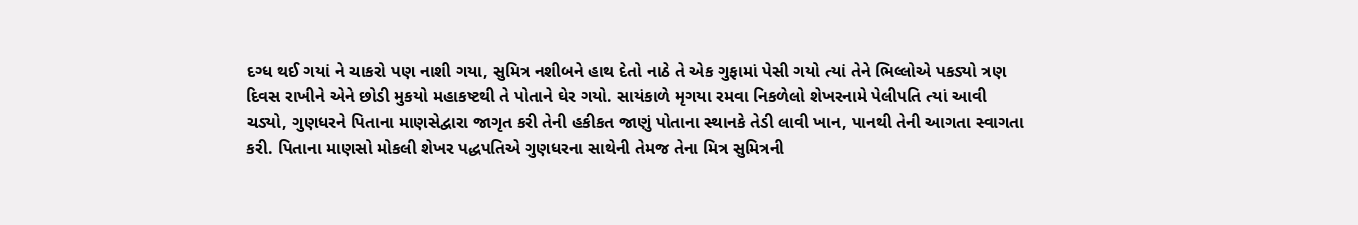દગ્ધ થઈ ગયાં ને ચાકરો પણ નાશી ગયા, સુમિત્ર નશીબને હાથ દેતો નાઠે તે એક ગુફામાં પેસી ગયો ત્યાં તેને ભિલ્લોએ પકડ્યો ત્રણ દિવસ રાખીને એને છોડી મુકયો મહાકષ્ટથી તે પોતાને ઘેર ગયો. સાયંકાળે મૃગયા રમવા નિકળેલો શેખરનામે પેલીપતિ ત્યાં આવી ચડ્યો, ગુણધરને પિતાના માણસેદ્વારા જાગૃત કરી તેની હકીકત જાણું પોતાના સ્થાનકે તેડી લાવી ખાન, પાનથી તેની આગતા સ્વાગતા કરી. પિતાના માણસો મોકલી શેખર પદ્ધપતિએ ગુણધરના સાથેની તેમજ તેના મિત્ર સુમિત્રની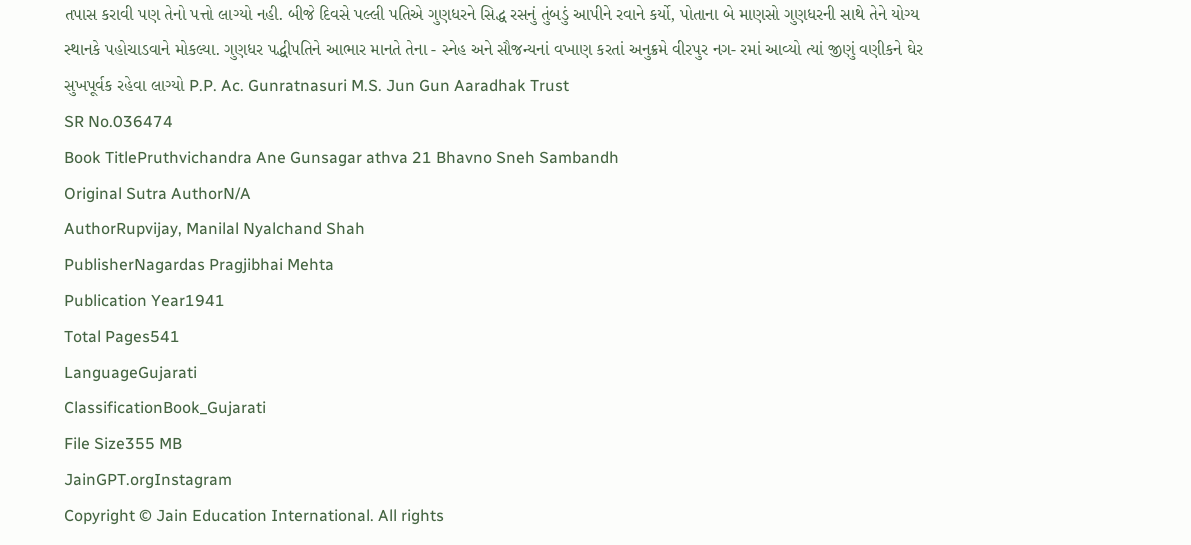તપાસ કરાવી પણ તેનો પત્તો લાગ્યો નહી. બીજે દિવસે પલ્લી પતિએ ગુણધરને સિદ્ધ રસનું તુંબડું આપીને રવાને કર્યો, પોતાના બે માણસો ગુણધરની સાથે તેને યોગ્ય સ્થાનકે પહોચાડવાને મોકલ્યા. ગુણધર પદ્ધીપતિને આભાર માનતે તેના - સ્નેહ અને સૌજન્યનાં વખાણ કરતાં અનુક્રમે વીરપુર નગ- રમાં આવ્યો ત્યાં જીણું વણીકને ઘેર સુખપૂર્વક રહેવા લાગ્યો P.P. Ac. Gunratnasuri M.S. Jun Gun Aaradhak Trust
SR No.036474
Book TitlePruthvichandra Ane Gunsagar athva 21 Bhavno Sneh Sambandh
Original Sutra AuthorN/A
AuthorRupvijay, Manilal Nyalchand Shah
PublisherNagardas Pragjibhai Mehta
Publication Year1941
Total Pages541
LanguageGujarati
ClassificationBook_Gujarati
File Size355 MB
JainGPT.orgInstagram
Copyright © Jain Education International. All rights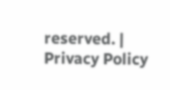reserved. | Privacy Policy